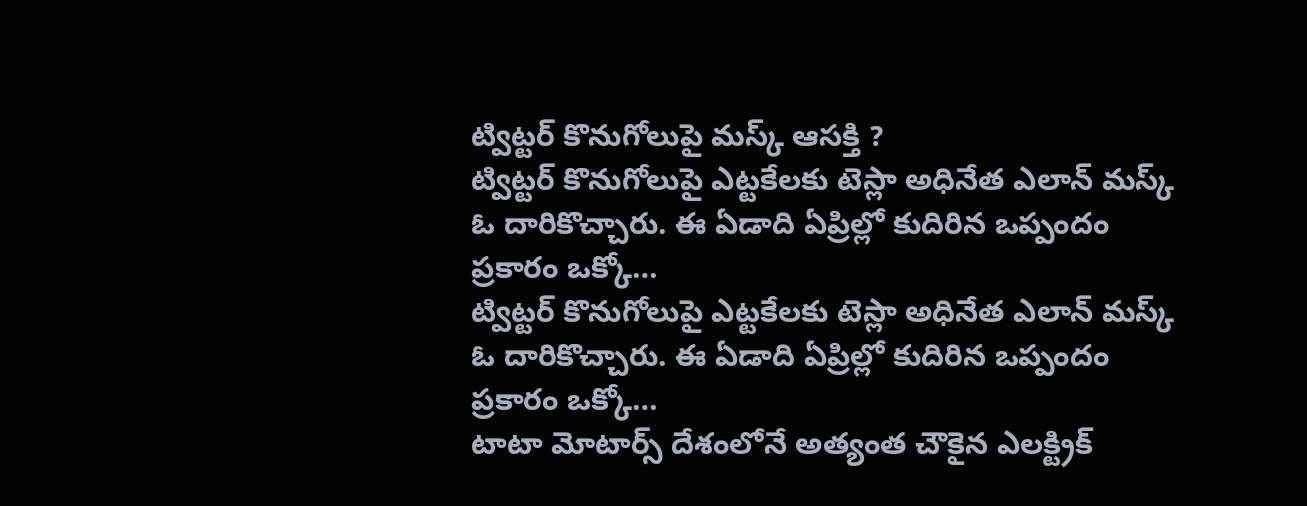ట్విట్టర్ కొనుగోలుపై మస్క్ ఆసక్తి ?
ట్విట్టర్ కొనుగోలుపై ఎట్టకేలకు టెస్లా అధినేత ఎలాన్ మస్క్ ఓ దారికొచ్చారు. ఈ ఏడాది ఏప్రిల్లో కుదిరిన ఒప్పందం ప్రకారం ఒక్కో…
ట్విట్టర్ కొనుగోలుపై ఎట్టకేలకు టెస్లా అధినేత ఎలాన్ మస్క్ ఓ దారికొచ్చారు. ఈ ఏడాది ఏప్రిల్లో కుదిరిన ఒప్పందం ప్రకారం ఒక్కో…
టాటా మోటార్స్ దేశంలోనే అత్యంత చౌకైన ఎలక్ట్రిక్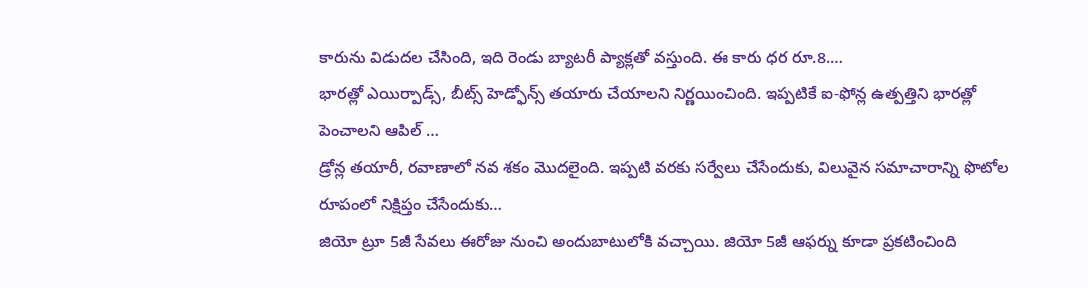కారును విడుదల చేసింది, ఇది రెండు బ్యాటరీ ప్యాక్లతో వస్తుంది. ఈ కారు ధర రూ.8.…
భారత్లో ఎయిర్పాడ్స్, బీట్స్ హెడ్ఫోన్స్ తయారు చేయాలని నిర్ణయించింది. ఇప్పటికే ఐ-ఫోన్ల ఉత్పత్తిని భారత్లో పెంచాలని ఆపిల్ …
డ్రోన్ల తయారీ, రవాణాలో నవ శకం మొదలైంది. ఇప్పటి వరకు సర్వేలు చేసేందుకు, విలువైన సమాచారాన్ని ఫొటోల రూపంలో నిక్షిప్తం చేసేందుకు…
జియో ట్రూ 5జీ సేవలు ఈరోజు నుంచి అందుబాటులోకి వచ్చాయి. జియో 5జీ ఆఫర్ను కూడా ప్రకటించింది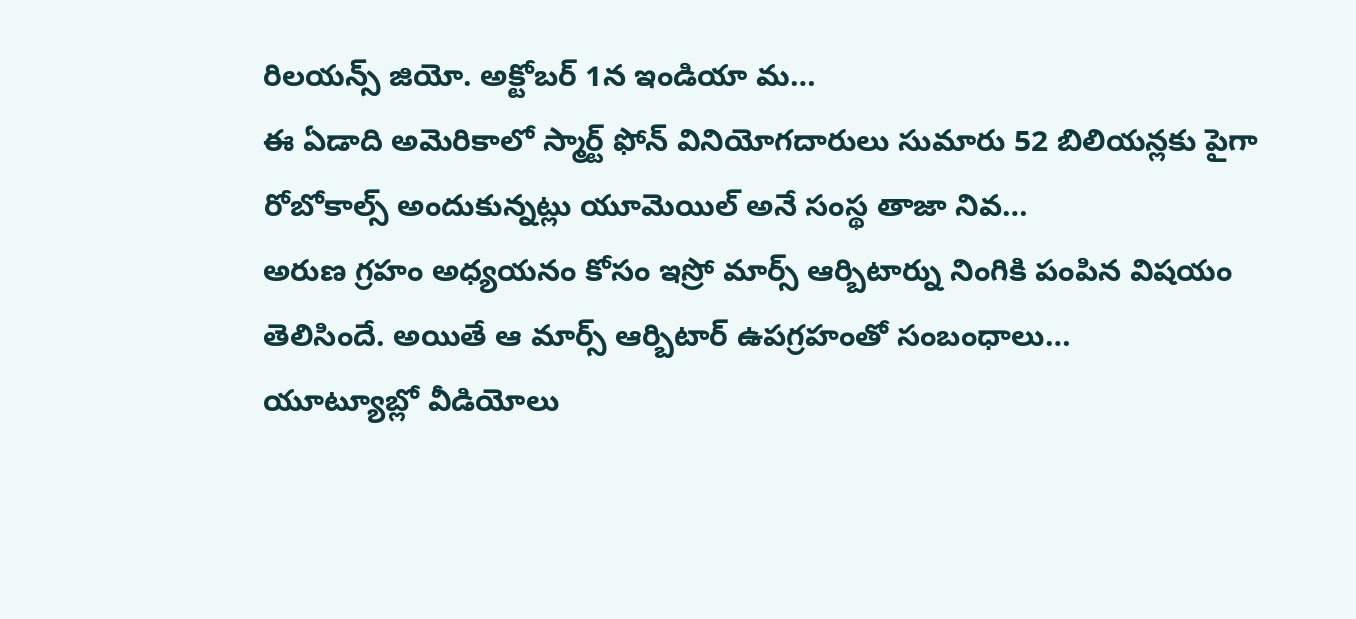రిలయన్స్ జియో. అక్టోబర్ 1న ఇండియా మ…
ఈ ఏడాది అమెరికాలో స్మార్ట్ ఫోన్ వినియోగదారులు సుమారు 52 బిలియన్లకు పైగా రోబోకాల్స్ అందుకున్నట్లు యూమెయిల్ అనే సంస్థ తాజా నివ…
అరుణ గ్రహం అధ్యయనం కోసం ఇస్రో మార్స్ ఆర్బిటార్ను నింగికి పంపిన విషయం తెలిసిందే. అయితే ఆ మార్స్ ఆర్బిటార్ ఉపగ్రహంతో సంబంధాలు…
యూట్యూబ్లో వీడియోలు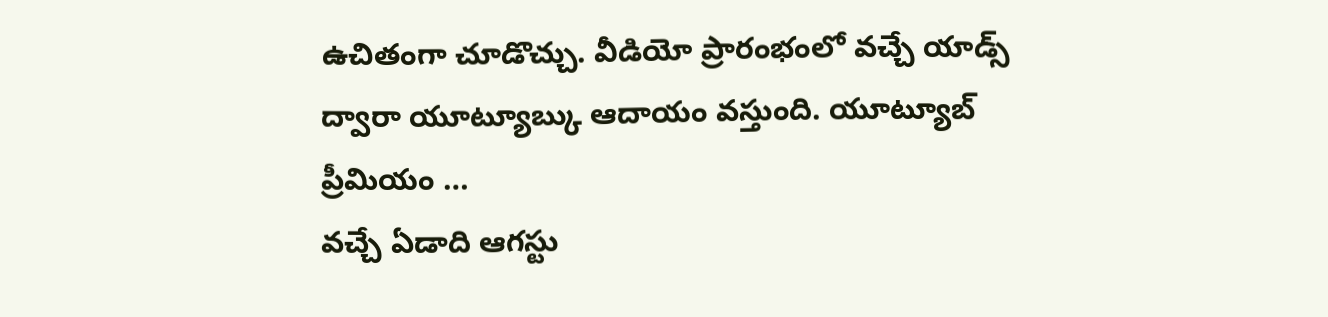ఉచితంగా చూడొచ్చు. వీడియో ప్రారంభంలో వచ్చే యాడ్స్ ద్వారా యూట్యూబ్కు ఆదాయం వస్తుంది. యూట్యూబ్ ప్రీమియం …
వచ్చే ఏడాది ఆగస్టు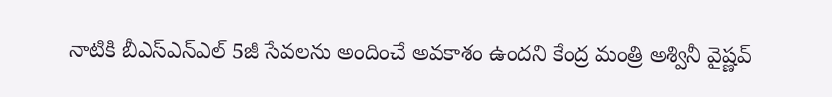నాటికి బీఎస్ఎన్ఎల్ 5జీ సేవలను అందించే అవకాశం ఉందని కేంద్ర మంత్రి అశ్వినీ వైష్ణవ్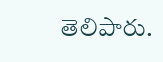తెలిపారు.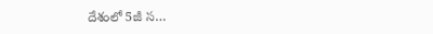దేశంలో 5జీ స…